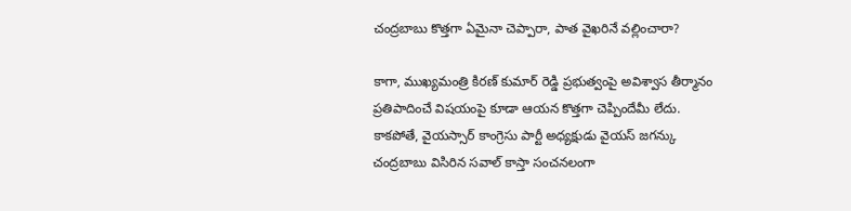చంద్రబాబు కొత్తగా ఏమైనా చెప్పారా, పాత వైఖరినే వల్లించారా?

కాగా, ముఖ్యమంత్రి కిరణ్ కుమార్ రెడ్డి ప్రభుత్వంపై అవిశ్వాస తీర్మానం ప్రతిపాదించే విషయంపై కూడా ఆయన కొత్తగా చెప్పిందేమీ లేదు. కాకపోతే, వైయస్సార్ కాంగ్రెసు పార్టీ అధ్యక్షుడు వైయస్ జగన్కు చంద్రబాబు విసిరిన సవాల్ కాస్తా సంచనలంగా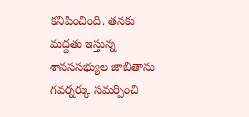కనిపించింది. తనకు మద్దతు ఇస్తున్న శానససభ్యుల జాబితాను గవర్నర్కు సమర్పించి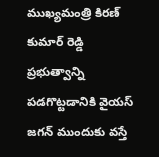ముఖ్యమంత్రి కిరణ్ కుమార్ రెడ్డి ప్రభుత్వాన్ని పడగొట్టడానికి వైయస్ జగన్ ముందుకు వస్తే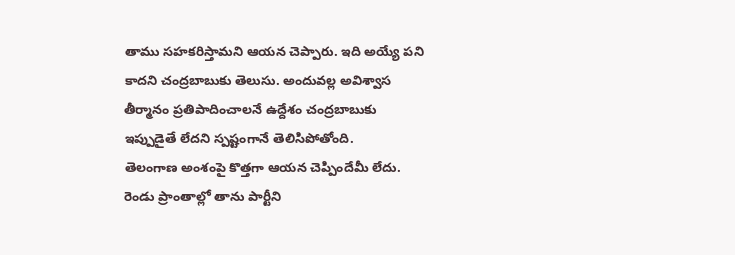తాము సహకరిస్తామని ఆయన చెప్పారు. ఇది అయ్యే పని కాదని చంద్రబాబుకు తెలుసు. అందువల్ల అవిశ్వాస తీర్మానం ప్రతిపాదించాలనే ఉద్దేశం చంద్రబాబుకు ఇప్పుడైతే లేదని స్పష్టంగానే తెలిసిపోతోంది.
తెలంగాణ అంశంపై కొత్తగా ఆయన చెప్పిందేమీ లేదు. రెండు ప్రాంతాల్లో తాను పార్టీని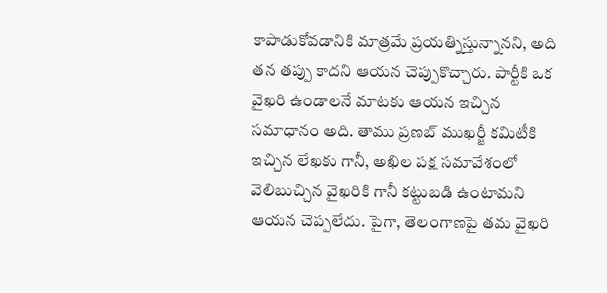కాపాడుకోవడానికి మాత్రమే ప్రయత్నిస్తున్నానని, అది తన తప్పు కాదని ఆయన చెప్పుకొచ్చారు. పార్టీకి ఒక వైఖరి ఉండాలనే మాటకు ఆయన ఇచ్చిన సమాధానం అది. తాము ప్రణబ్ ముఖర్జీ కమిటీకి ఇచ్చిన లేఖకు గానీ, అఖిల పక్ష సమావేశంలో వెలిబుచ్చిన వైఖరికి గానీ కట్టుబడి ఉంటామని ఆయన చెప్పలేదు. పైగా, తెలంగాణపై తమ వైఖరి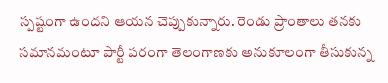స్పష్టంగా ఉందని ఆయన చెప్పుకున్నారు. రెండు ప్రాంతాలు తనకు సమానమంటూ పార్టీ పరంగా తెలంగాణకు అనుకూలంగా తీసుకున్న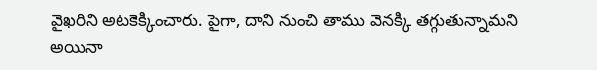వైఖరిని అటకెక్కించారు. పైగా, దాని నుంచి తాము వెనక్కి తగ్గుతున్నామని అయినా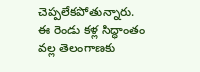చెప్పలేకపోతున్నారు. ఈ రెండు కళ్ల సిద్ధాంతం వల్ల తెలంగాణకు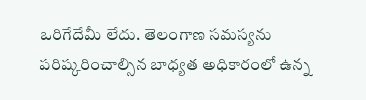ఒరిగేదేమీ లేదు. తెలంగాణ సమస్యను పరిష్కరించాల్సిన బాధ్యత అధికారంలో ఉన్న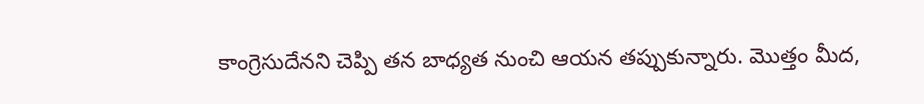కాంగ్రెసుదేనని చెప్పి తన బాధ్యత నుంచి ఆయన తప్పుకున్నారు. మొత్తం మీద,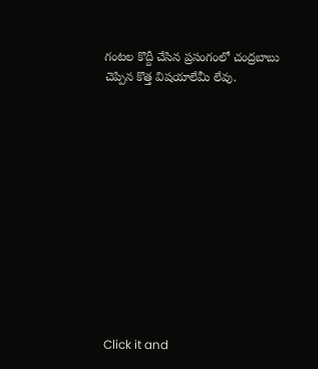గంటల కొద్దీ చేసిన ప్రసంగంలో చంద్రబాబు చెప్పిన కొత్త విషయాలేమీ లేవు.












Click it and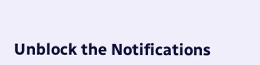Unblock the Notifications